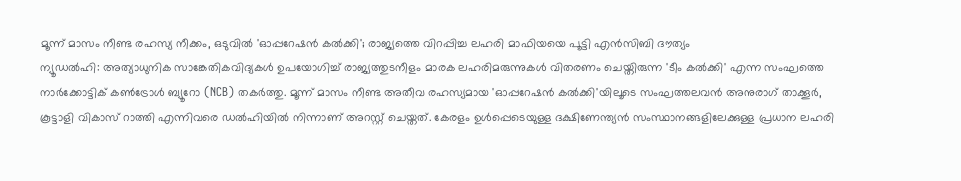മൂന്ന് മാസം നീണ്ട രഹസ്യ നീക്കം, ഒടുവിൽ 'ഓപ്പറേഷൻ കൽക്കി'; രാജ്യത്തെ വിറപ്പിച്ച ലഹരി മാഫിയയെ പൂട്ടി എൻസിബി ദൗത്യം
ന്യൂഡൽഹി: അത്യാധുനിക സാങ്കേതികവിദ്യകൾ ഉപയോഗിച്ച് രാജ്യത്തുടനീളം മാരക ലഹരിമരുന്നുകൾ വിതരണം ചെയ്തിരുന്ന 'ടീം കൽക്കി' എന്ന സംഘത്തെ നാർക്കോട്ടിക് കൺട്രോൾ ബ്യൂറോ (NCB) തകർത്തു. മൂന്ന് മാസം നീണ്ട അതീവ രഹസ്യമായ 'ഓപ്പറേഷൻ കൽക്കി'യിലൂടെ സംഘത്തലവൻ അനുരാഗ് താക്കൂർ, കൂട്ടാളി വികാസ് റാത്തി എന്നിവരെ ഡൽഹിയിൽ നിന്നാണ് അറസ്റ്റ് ചെയ്തത്. കേരളം ഉൾപ്പെടെയുള്ള ദക്ഷിണേന്ത്യൻ സംസ്ഥാനങ്ങളിലേക്കുള്ള പ്രധാന ലഹരി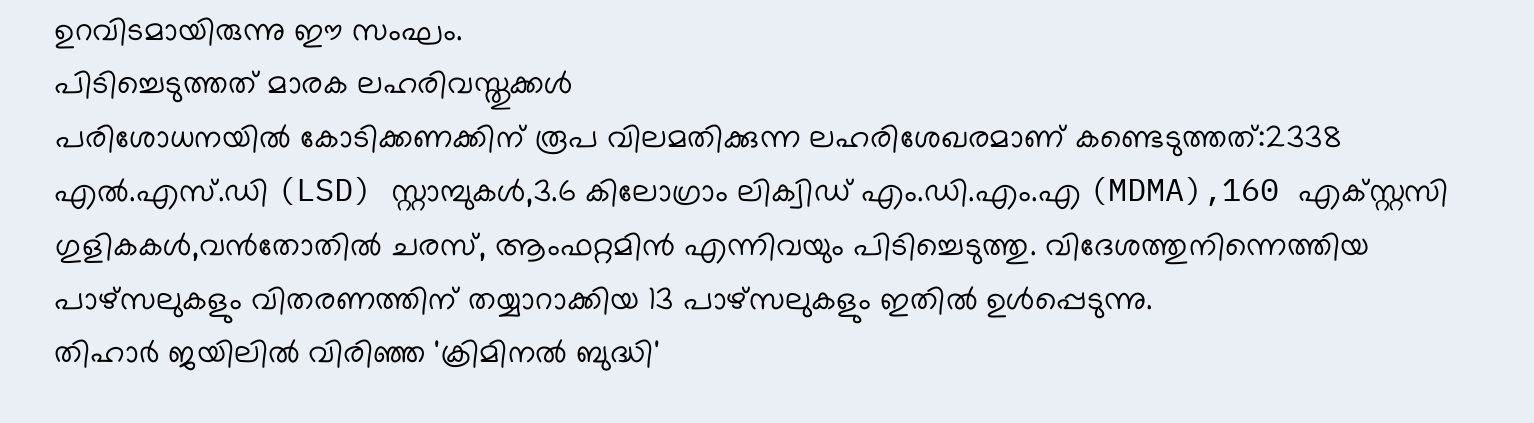ഉറവിടമായിരുന്നു ഈ സംഘം.
പിടിച്ചെടുത്തത് മാരക ലഹരിവസ്തുക്കൾ
പരിശോധനയിൽ കോടിക്കണക്കിന് രൂപ വിലമതിക്കുന്ന ലഹരിശേഖരമാണ് കണ്ടെടുത്തത്:2338 എൽ.എസ്.ഡി (LSD) സ്റ്റാമ്പുകൾ,3.6 കിലോഗ്രാം ലിക്വിഡ് എം.ഡി.എം.എ (MDMA),160 എക്സ്റ്റസി ഗുളികകൾ,വൻതോതിൽ ചരസ്, ആംഫറ്റമിൻ എന്നിവയും പിടിച്ചെടുത്തു. വിദേശത്തുനിന്നെത്തിയ പാഴ്സലുകളും വിതരണത്തിന് തയ്യാറാക്കിയ 13 പാഴ്സലുകളും ഇതിൽ ഉൾപ്പെടുന്നു.
തിഹാർ ജയിലിൽ വിരിഞ്ഞ 'ക്രിമിനൽ ബുദ്ധി'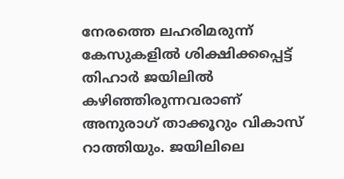നേരത്തെ ലഹരിമരുന്ന് കേസുകളിൽ ശിക്ഷിക്കപ്പെട്ട് തിഹാർ ജയിലിൽ കഴിഞ്ഞിരുന്നവരാണ് അനുരാഗ് താക്കൂറും വികാസ് റാത്തിയും. ജയിലിലെ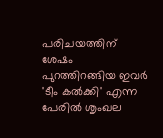പരിചയത്തിന് ശേഷം പുറത്തിറങ്ങിയ ഇവർ 'ടീം കൽക്കി' എന്ന പേരിൽ ശൃംഖല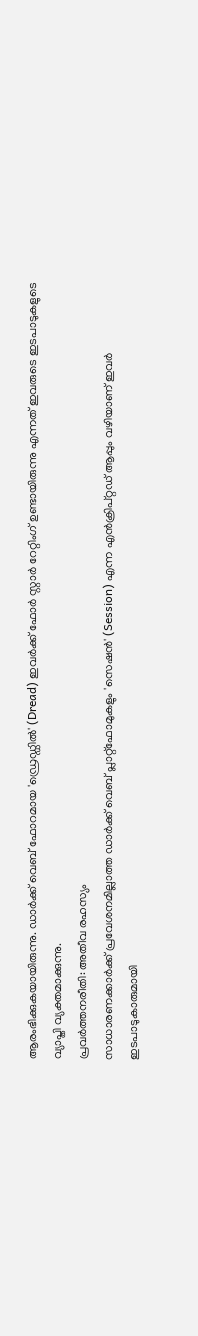ആരംഭിക്കുകയായിരുന്നു. ഡാർക്ക് വെബ് ഫോറമായ 'ഡ്രെഡ്ഡിൽ' (Dread) ഇവർക്ക് ഫോർ സ്റ്റാർ റേറ്റിംഗ് ഉണ്ടായിരുന്നു എന്നത് ഇവരുടെ ഇടപാടുകളുടെ വ്യാപ്തി വ്യക്തമാക്കുന്നു.
പ്രവർത്തനരീതി: അതീവ രഹസ്യം
സാധാരണക്കാർക്ക് പ്രവേശനമില്ലാത്ത ഡാർക്ക് വെബ് പ്ലാറ്റ്ഫോമുകളും 'സെഷൻ' (Session) എന്ന എൻക്രിപ്റ്റഡ് ആപ്പും വഴിയാണ് ഇവർ ഇടപാടുകാരുമായി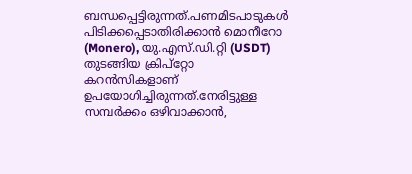ബന്ധപ്പെട്ടിരുന്നത്.പണമിടപാടുകൾ പിടിക്കപ്പെടാതിരിക്കാൻ മൊനീറോ (Monero), യു.എസ്.ഡി.റ്റി (USDT) തുടങ്ങിയ ക്രിപ്റ്റോ കറൻസികളാണ് ഉപയോഗിച്ചിരുന്നത്.നേരിട്ടുള്ള സമ്പർക്കം ഒഴിവാക്കാൻ,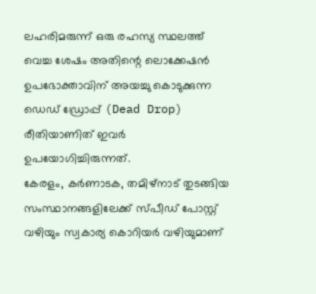ലഹരിമരുന്ന് ഒരു രഹസ്യ സ്ഥലത്ത് വെച്ച ശേഷം അതിന്റെ ലൊക്കേഷൻ ഉപഭോക്താവിന് അയച്ചു കൊടുക്കുന്ന ഡെഡ് ഡ്രോപ്പ് (Dead Drop) രീതിയാണിത് ഇവർ ഉപയോഗിച്ചിരുന്നത്.
കേരളം, കർണാടക, തമിഴ്നാട് തുടങ്ങിയ സംസ്ഥാനങ്ങളിലേക്ക് സ്പീഡ് പോസ്റ്റ് വഴിയും സ്വകാര്യ കൊറിയർ വഴിയുമാണ്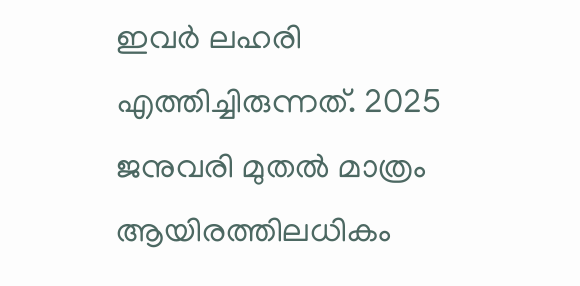ഇവർ ലഹരി എത്തിച്ചിരുന്നത്. 2025 ജനുവരി മുതൽ മാത്രം ആയിരത്തിലധികം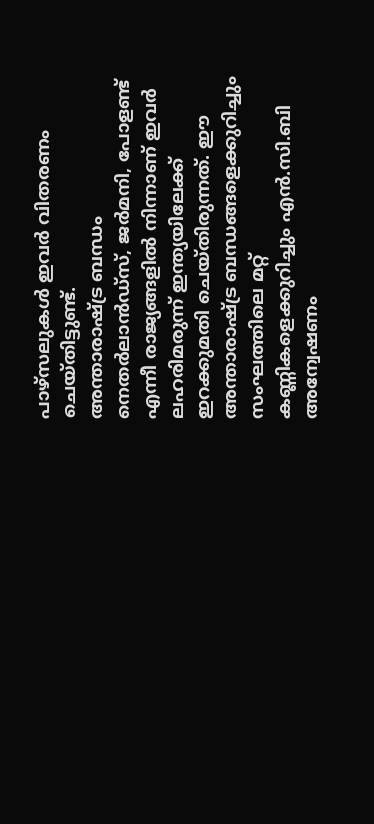പാഴ്സലുകൾ ഇവർ വിതരണം ചെയ്തിട്ടുണ്ട്.
അന്താരാഷ്ട്ര ബന്ധം
നെതർലാൻഡ്സ്, ജർമനി, പോളണ്ട് എന്നീ രാജ്യങ്ങളിൽ നിന്നാണ് ഇവർ ലഹരിമരുന്ന് ഇന്ത്യയിലേക്ക് ഇറക്കുമതി ചെയ്തിരുന്നത്. ഈ അന്താരാഷ്ട്ര ബന്ധങ്ങളെക്കുറിച്ചും സംഘത്തിലെ മറ്റ് കണ്ണികളെക്കുറിച്ചും എൻ.സി.ബി അന്വേഷണം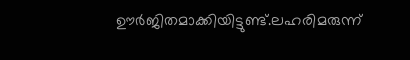ഊർജിതമാക്കിയിട്ടുണ്ട്.ലഹരിമരുന്ന്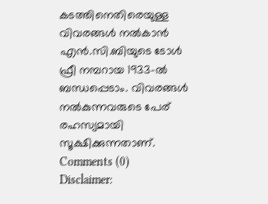കടത്തിനെതിരെയുള്ള വിവരങ്ങൾ നൽകാൻ എൻ.സി.ബിയുടെ ടോൾ ഫ്രീ നമ്പറായ 1933-ൽ ബന്ധപ്പെടാം. വിവരങ്ങൾ നൽകുന്നവരുടെ പേര് രഹസ്യമായി സൂക്ഷിക്കുന്നതാണ്.
Comments (0)
Disclaimer: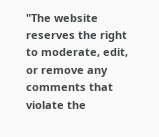"The website reserves the right to moderate, edit, or remove any comments that violate the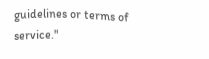guidelines or terms of service."